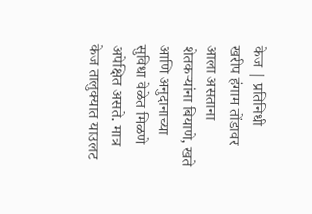केज | प्रतिनिधी
खरीप हंगाम तोंडावर आला असताना शेतकऱ्यांना बियाणे, खते आणि अनुदानाच्या सुविधा वेळेत मिळणे अपेक्षित असते. मात्र केज तालुक्यात याउलट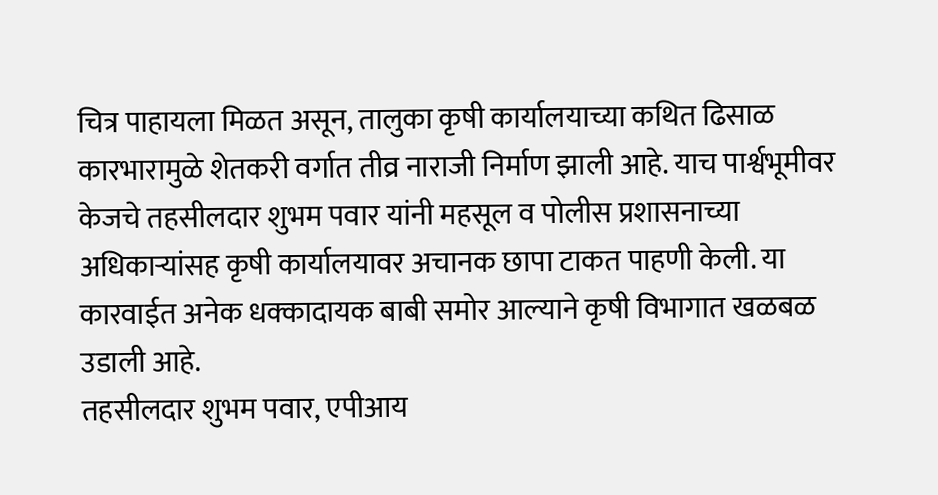चित्र पाहायला मिळत असून, तालुका कृषी कार्यालयाच्या कथित ढिसाळ कारभारामुळे शेतकरी वर्गात तीव्र नाराजी निर्माण झाली आहे. याच पार्श्वभूमीवर केजचे तहसीलदार शुभम पवार यांनी महसूल व पोलीस प्रशासनाच्या अधिकाऱ्यांसह कृषी कार्यालयावर अचानक छापा टाकत पाहणी केली. या कारवाईत अनेक धक्कादायक बाबी समोर आल्याने कृषी विभागात खळबळ उडाली आहे.
तहसीलदार शुभम पवार, एपीआय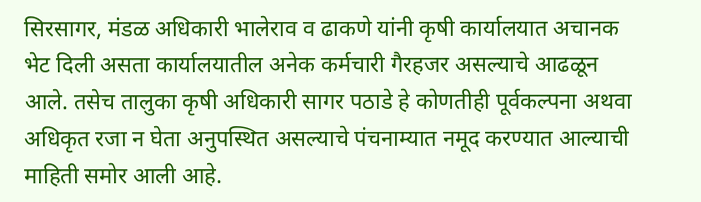सिरसागर, मंडळ अधिकारी भालेराव व ढाकणे यांनी कृषी कार्यालयात अचानक भेट दिली असता कार्यालयातील अनेक कर्मचारी गैरहजर असल्याचे आढळून आले. तसेच तालुका कृषी अधिकारी सागर पठाडे हे कोणतीही पूर्वकल्पना अथवा अधिकृत रजा न घेता अनुपस्थित असल्याचे पंचनाम्यात नमूद करण्यात आल्याची माहिती समोर आली आहे.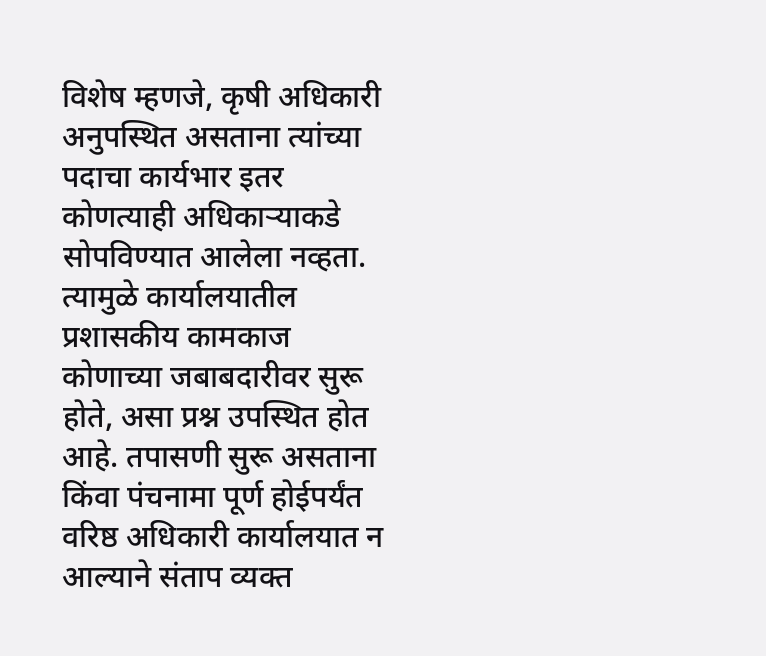विशेष म्हणजे, कृषी अधिकारी अनुपस्थित असताना त्यांच्या पदाचा कार्यभार इतर कोणत्याही अधिकाऱ्याकडे सोपविण्यात आलेला नव्हता. त्यामुळे कार्यालयातील प्रशासकीय कामकाज कोणाच्या जबाबदारीवर सुरू होते, असा प्रश्न उपस्थित होत आहे. तपासणी सुरू असताना किंवा पंचनामा पूर्ण होईपर्यंत वरिष्ठ अधिकारी कार्यालयात न आल्याने संताप व्यक्त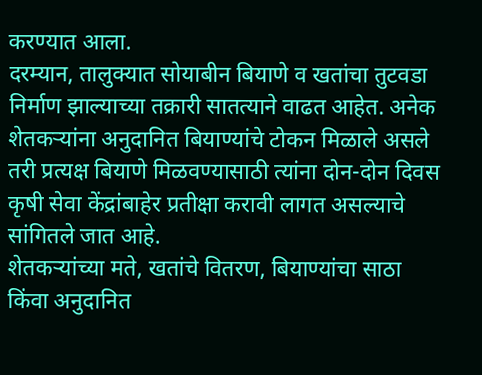करण्यात आला.
दरम्यान, तालुक्यात सोयाबीन बियाणे व खतांचा तुटवडा निर्माण झाल्याच्या तक्रारी सातत्याने वाढत आहेत. अनेक शेतकऱ्यांना अनुदानित बियाण्यांचे टोकन मिळाले असले तरी प्रत्यक्ष बियाणे मिळवण्यासाठी त्यांना दोन-दोन दिवस कृषी सेवा केंद्रांबाहेर प्रतीक्षा करावी लागत असल्याचे सांगितले जात आहे.
शेतकऱ्यांच्या मते, खतांचे वितरण, बियाण्यांचा साठा किंवा अनुदानित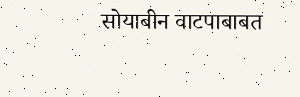सोयाबीन वाटपाबाबत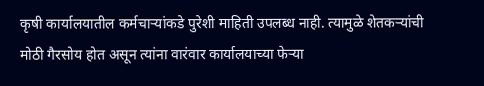कृषी कार्यालयातील कर्मचाऱ्यांकडे पुरेशी माहिती उपलब्ध नाही. त्यामुळे शेतकऱ्यांची मोठी गैरसोय होत असून त्यांना वारंवार कार्यालयाच्या फेऱ्या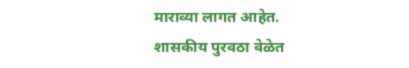माराव्या लागत आहेत.
शासकीय पुरवठा वेळेत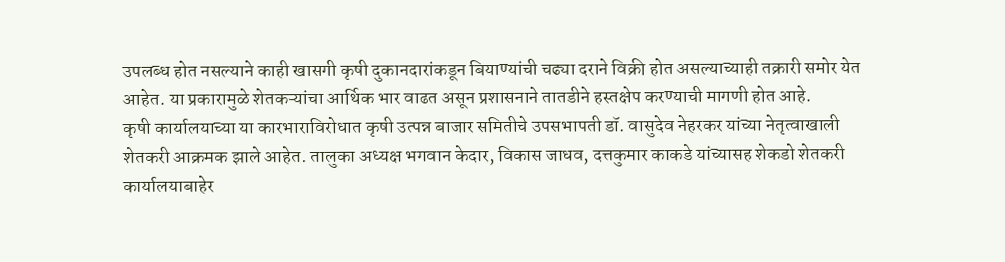उपलब्ध होत नसल्याने काही खासगी कृषी दुकानदारांकडून बियाण्यांची चढ्या दराने विक्री होत असल्याच्याही तक्रारी समोर येत आहेत. या प्रकारामुळे शेतकऱ्यांचा आर्थिक भार वाढत असून प्रशासनाने तातडीने हस्तक्षेप करण्याची मागणी होत आहे.
कृषी कार्यालयाच्या या कारभाराविरोधात कृषी उत्पन्न बाजार समितीचे उपसभापती डॉ. वासुदेव नेहरकर यांच्या नेतृत्वाखाली शेतकरी आक्रमक झाले आहेत. तालुका अध्यक्ष भगवान केदार, विकास जाधव, दत्तकुमार काकडे यांच्यासह शेकडो शेतकरी कार्यालयाबाहेर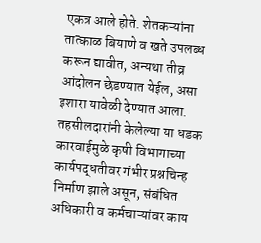एकत्र आले होते. शेतकऱ्यांना तात्काळ बियाणे व खते उपलब्ध करून द्यावीत, अन्यथा तीव्र आंदोलन छेडण्यात येईल, असा इशारा यावेळी देण्यात आला.
तहसीलदारांनी केलेल्या या धडक कारवाईमुळे कृषी विभागाच्या कार्यपद्धतीवर गंभीर प्रश्नचिन्ह निर्माण झाले असून, संबंधित अधिकारी व कर्मचाऱ्यांवर काय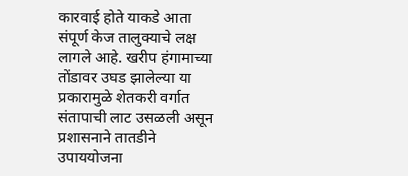कारवाई होते याकडे आता संपूर्ण केज तालुक्याचे लक्ष लागले आहे. खरीप हंगामाच्या तोंडावर उघड झालेल्या या प्रकारामुळे शेतकरी वर्गात संतापाची लाट उसळली असून प्रशासनाने तातडीने उपाययोजना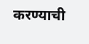करण्याची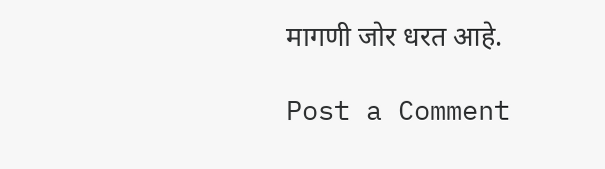मागणी जोर धरत आहे.

Post a Comment